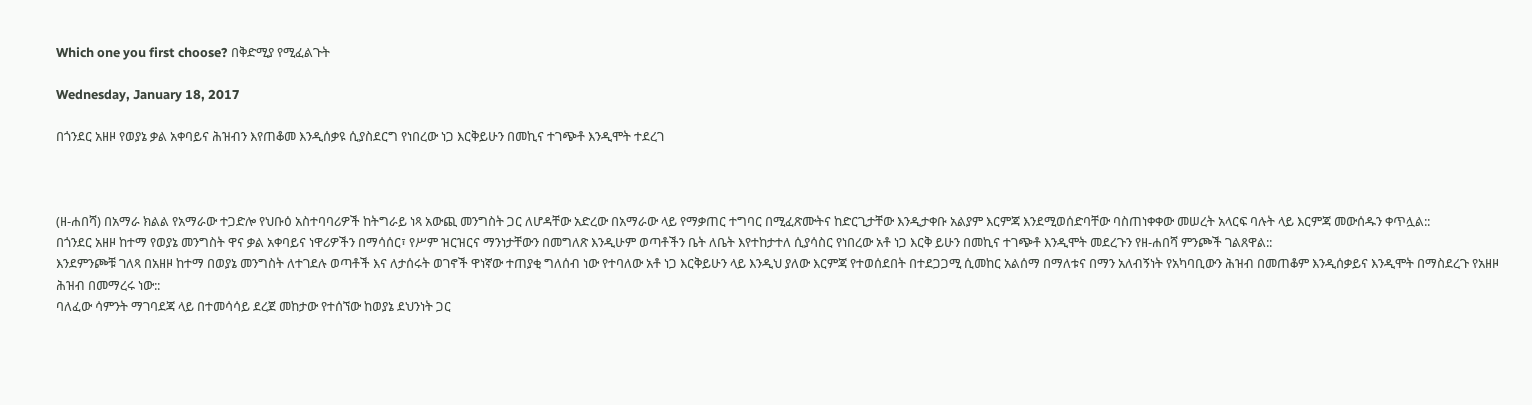Which one you first choose? በቅድሚያ የሚፈልጉት

Wednesday, January 18, 2017

በጎንደር አዘዞ የወያኔ ቃል አቀባይና ሕዝብን እየጠቆመ እንዲሰቃዩ ሲያስደርግ የነበረው ነጋ እርቅይሁን በመኪና ተገጭቶ እንዲሞት ተደረገ



(ዘ-ሐበሻ) በአማራ ክልል የአማራው ተጋድሎ የህቡዕ አስተባባሪዎች ከትግራይ ነጻ አውጪ መንግስት ጋር ለሆዳቸው አድረው በአማራው ላይ የማቃጠር ተግባር በሚፈጽሙትና ከድርጊታቸው እንዲታቀቡ አልያም እርምጃ እንደሚወሰድባቸው ባስጠነቀቀው መሠረት አላርፍ ባሉት ላይ እርምጃ መውሰዱን ቀጥሏል::
በጎንደር አዘዞ ከተማ የወያኔ መንግስት ዋና ቃል አቀባይና ነዋሪዎችን በማሳሰር፣ የሥም ዝርዝርና ማንነታቸውን በመግለጽ እንዲሁም ወጣቶችን ቤት ለቤት እየተከታተለ ሲያሳስር የነበረው አቶ ነጋ እርቅ ይሁን በመኪና ተገጭቶ እንዲሞት መደረጉን የዘ-ሐበሻ ምንጮች ገልጸዋል::
እንደምንጮቹ ገለጻ በአዘዞ ከተማ በወያኔ መንግስት ለተገደሉ ወጣቶች እና ለታሰሩት ወገኖች ዋነኛው ተጠያቂ ግለሰብ ነው የተባለው አቶ ነጋ እርቅይሁን ላይ እንዲህ ያለው እርምጃ የተወሰደበት በተደጋጋሚ ሲመከር አልሰማ በማለቱና በማን አለብኝነት የአካባቢውን ሕዝብ በመጠቆም እንዲሰቃይና እንዲሞት በማስደረጉ የአዘዞ ሕዝብ በመማረሩ ነው::
ባለፈው ሳምንት ማገባደጃ ላይ በተመሳሳይ ደረጀ መከታው የተሰኘው ከወያኔ ደህንነት ጋር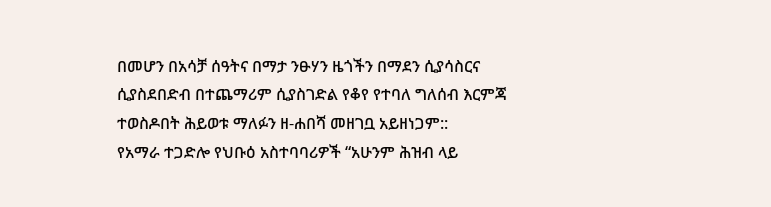በመሆን በአሳቻ ሰዓትና በማታ ንፁሃን ዜጎችን በማደን ሲያሳስርና ሲያስደበድብ በተጨማሪም ሲያስገድል የቆየ የተባለ ግለሰብ እርምጃ ተወስዶበት ሕይወቱ ማለፉን ዘ-ሐበሻ መዘገቧ አይዘነጋም::
የአማራ ተጋድሎ የህቡዕ አስተባባሪዎች “አሁንም ሕዝብ ላይ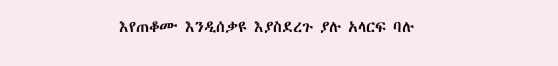እየጠቆሙ እንዲሰቃዩ እያስደረጉ ያሉ አላርፍ ባሉ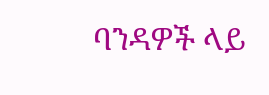ባንዳዎች ላይ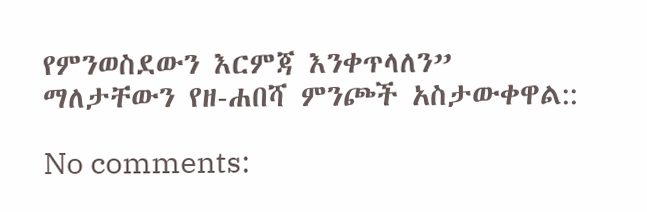የምንወስደውን እርምጃ እንቀጥላለን” ማለታቸውን የዘ-ሐበሻ ምንጮች አስታውቀዋል::

No comments: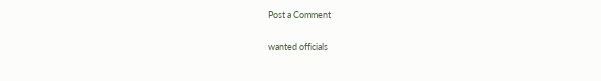Post a Comment

wanted officials